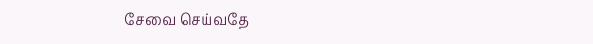சேவை செய்வதே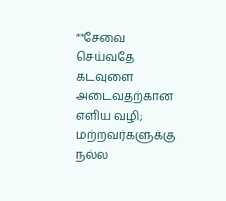""சேவை செய்வதே கடவுளை அடைவதற்கான எளிய வழி; மற்றவர்களுக்கு நல்ல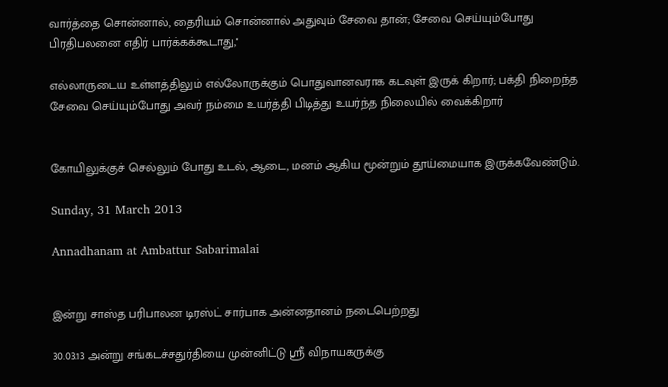வார்த்தை சொன்னால், தைரியம் சொன்னால் அதுவும் சேவை தான்; சேவை செய்யும்போது பிரதிபலனை எதிர் பார்க்கக்கூடாது,''

எல்லாருடைய உள்ளத்திலும் எல்லோருக்கும் பொதுவானவராக கடவுள் இருக் கிறார்; பக்தி நிறைந்த சேவை செய்யும்போது அவர் நம்மை உயர்த்தி பிடித்து உயர்ந்த நிலையில் வைக்கிறார்


கோயிலுக்குச் செல்லும் போது உடல், ஆடை, மனம் ஆகிய மூன்றும் தூய்மையாக இருக்கவேண்டும்.

Sunday, 31 March 2013

Annadhanam at Ambattur Sabarimalai


இன்று சாஸ்த பரிபாலன டிரஸ்ட் சார்பாக அன்னதானம் நடைபெற்றது

30.03.13 அன்று சங்கடச்சதுர்தியை முன்னிட்டு ஸ்ரீ விநாயகருக்கு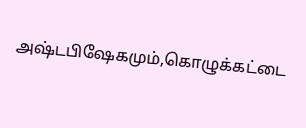அஷ்டபிஷேகமும்,கொழுக்கட்டை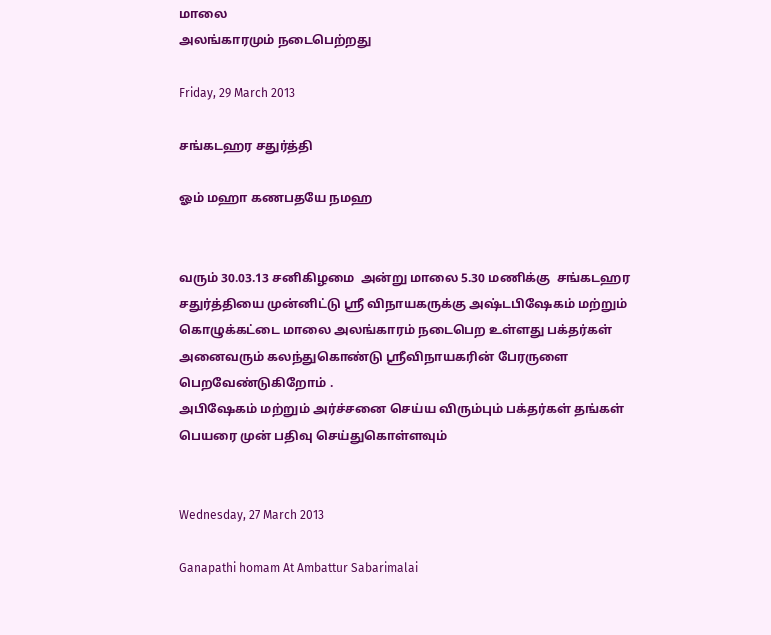மாலை
அலங்காரமும் நடைபெற்றது

Friday, 29 March 2013

சங்கடஹர சதுர்த்தி

ஓம் மஹா கணபதயே நமஹ


வரும் 30.03.13 சனிகிழமை  அன்று மாலை 5.30 மணிக்கு  சங்கடஹர சதுர்த்தியை முன்னிட்டு ஸ்ரீ விநாயகருக்கு அஷ்டபிஷேகம் மற்றும் கொழுக்கட்டை மாலை அலங்காரம் நடைபெற உள்ளது பக்தர்கள் அனைவரும் கலந்துகொண்டு ஸ்ரீவிநாயகரின் பேரருளை பெறவேண்டுகிறோம் .
அபிஷேகம் மற்றும் அர்ச்சனை செய்ய விரும்பும் பக்தர்கள் தங்கள் பெயரை முன் பதிவு செய்துகொள்ளவும்


Wednesday, 27 March 2013

Ganapathi homam At Ambattur Sabarimalai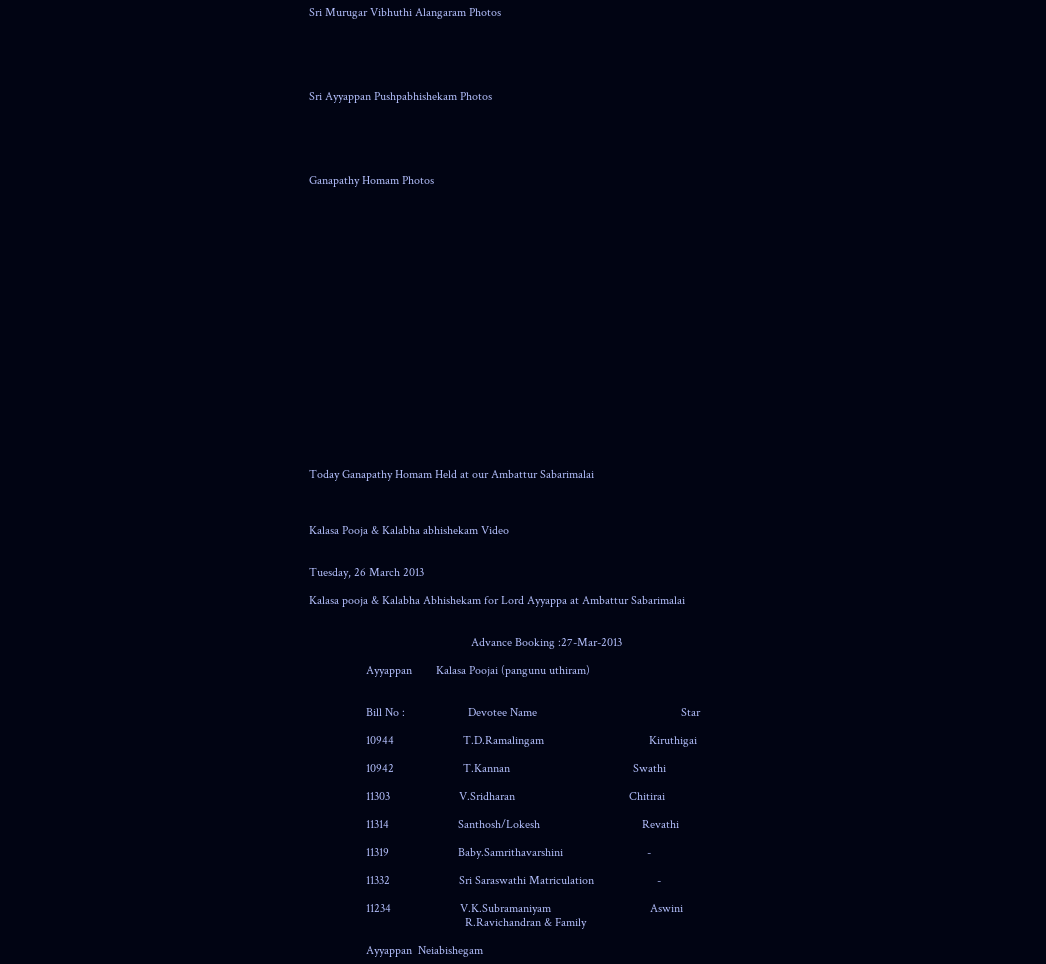Sri Murugar Vibhuthi Alangaram Photos





Sri Ayyappan Pushpabhishekam Photos





Ganapathy Homam Photos




















Today Ganapathy Homam Held at our Ambattur Sabarimalai



Kalasa Pooja & Kalabha abhishekam Video


Tuesday, 26 March 2013

Kalasa pooja & Kalabha Abhishekam for Lord Ayyappa at Ambattur Sabarimalai


                                                      Advance Booking :27-Mar-2013

                   Ayyappan        Kalasa Poojai (pangunu uthiram)


                   Bill No :                     Devotee Name                                                Star

                   10944                       T.D.Ramalingam                                   Kiruthigai

                   10942                       T.Kannan                                         Swathi

                   11303                       V.Sridharan                                      Chitirai

                   11314                       Santhosh/Lokesh                                  Revathi

                   11319                       Baby.Samrithavarshini                            -

                   11332                       Sri Saraswathi Matriculation                     -

                   11234                       V.K.Subramaniyam                                 Aswini
                                                    R.Ravichandran & Family

                   Ayyappan  Neiabishegam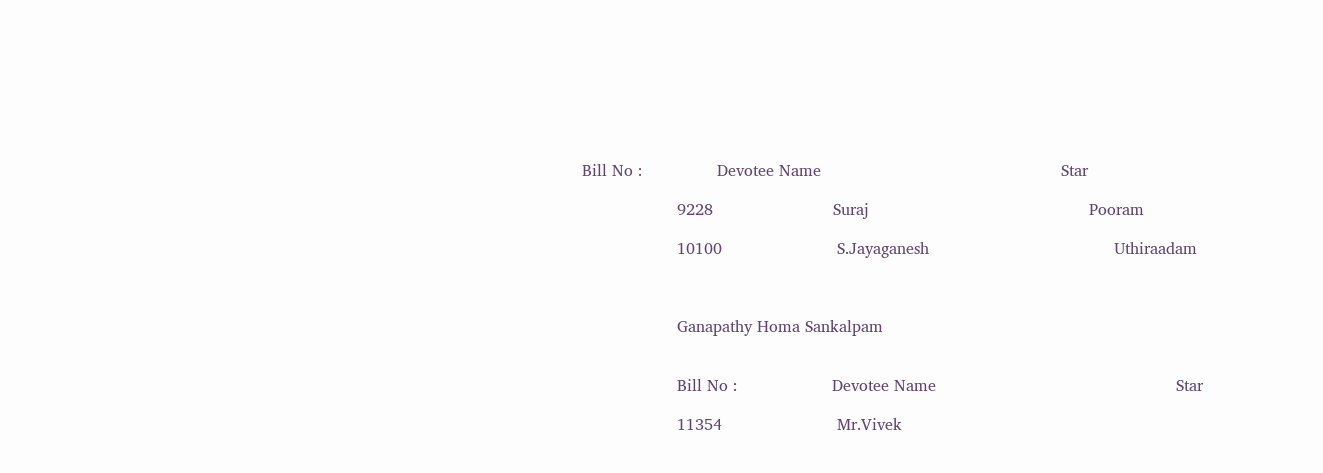Bill No :               Devotee Name                                                Star

                   9228                        Suraj                                            Pooram

                   10100                       S.Jayaganesh                                     Uthiraadam



                   Ganapathy Homa Sankalpam


                   Bill No :                   Devotee Name                                                Star

                   11354                       Mr.Vivek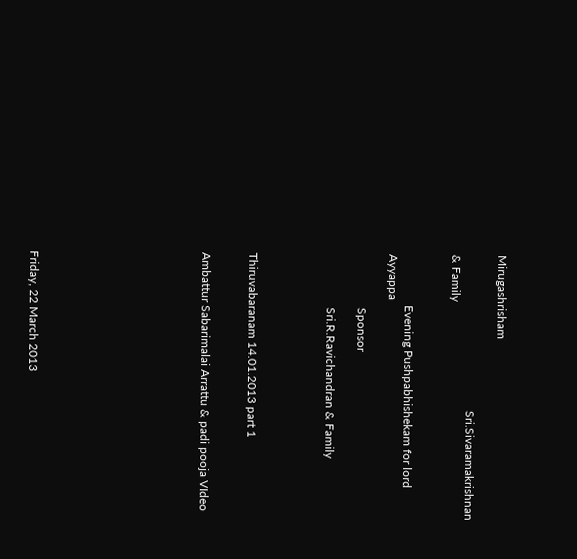Mirugashrisham

                                                    Sri.Sivaramakrishnan & Family


                 Evening Pushpabhishekam for lord Ayyappa

                  Sponsor

                  Sri.R.Ravichandran & Family




Thiruvabaranam 14.01.2013 part 1


Ambattur Sabarimalai Arrattu & padi pooja VIdeo










Friday, 22 March 2013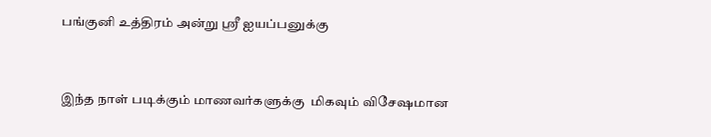பங்குனி உத்திரம் அன்று ஸ்ரீ ஐயப்பனுக்கு



இந்த நாள் படிக்கும் மாணவர்களுக்கு  மிகவும் விசேஷமான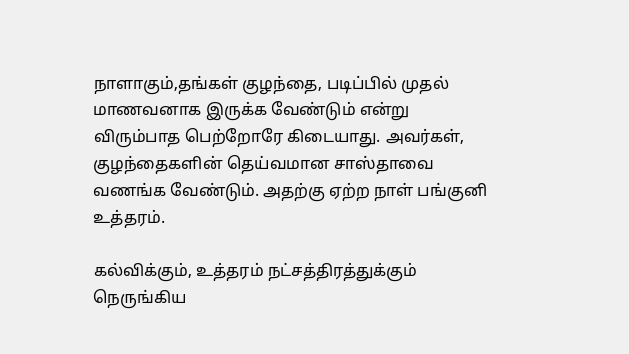நாளாகும்,தங்கள் குழந்தை, படிப்பில் முதல் மாணவனாக இருக்க வேண்டும் என்று விரும்பாத பெற்றோரே கிடையாது. அவர்கள், குழந்தைகளின் தெய்வமான சாஸ்தாவை வணங்க வேண்டும். அதற்கு ஏற்ற நாள் பங்குனி உத்தரம்.

கல்விக்கும், உத்தரம் நட்சத்திரத்துக்கும் நெருங்கிய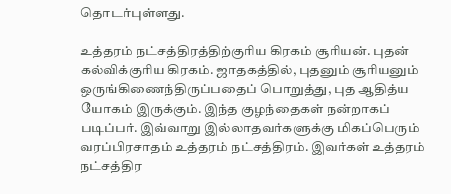தொடர்புள்ளது.

உத்தரம் நட்சத்திரத்திற்குரிய கிரகம் சூரியன். புதன் கல்விக்குரிய கிரகம். ஜாதகத்தில், புதனும் சூரியனும் ஒருங்கிணைந்திருப்பதைப் பொறுத்து, புத ஆதித்ய யோகம் இருக்கும். இந்த குழந்தைகள் நன்றாகப் படிப்பர். இவ்வாறு இல்லாதவர்களுக்கு மிகப்பெரும் வரப்பிரசாதம் உத்தரம் நட்சத்திரம். இவர்கள் உத்தரம் நட்சத்திர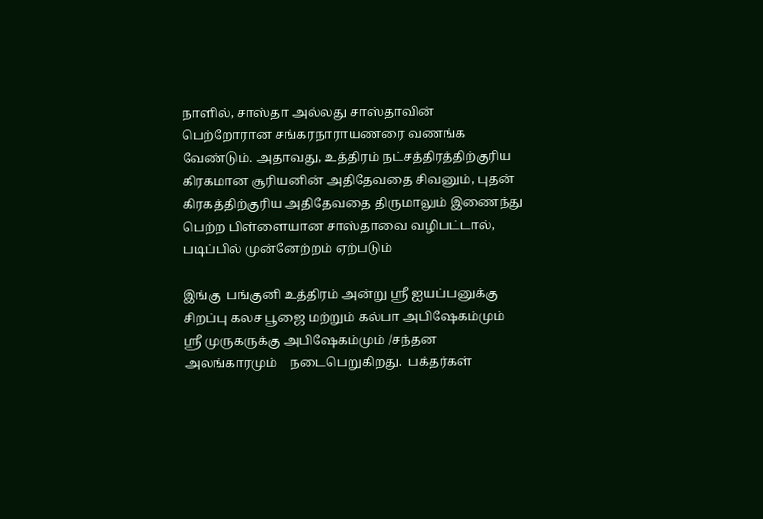நாளில், சாஸ்தா அல்லது சாஸ்தாவின் பெற்றோரான சங்கரநாராயணரை வணங்க வேண்டும். அதாவது, உத்திரம் நட்சத்திரத்திற்குரிய கிரகமான சூரியனின் அதிதேவதை சிவனும், புதன் கிரகத்திற்குரிய அதிதேவதை திருமாலும் இணைந்து பெற்ற பிள்ளையான சாஸ்தாவை வழிபட்டால், படிப்பில் முன்னேற்றம் ஏற்படும்

இங்கு  பங்குனி உத்திரம் அன்று ஸ்ரீ ஐயப்பனுக்கு  சிறப்பு கலச பூஜை மற்றும் கல்பா அபிஷேகம்மும்
ஸ்ரீ முருகருக்கு அபிஷேகம்மும் /சந்தன அலங்காரமும்    நடைபெறுகிறது.  பக்தர்கள்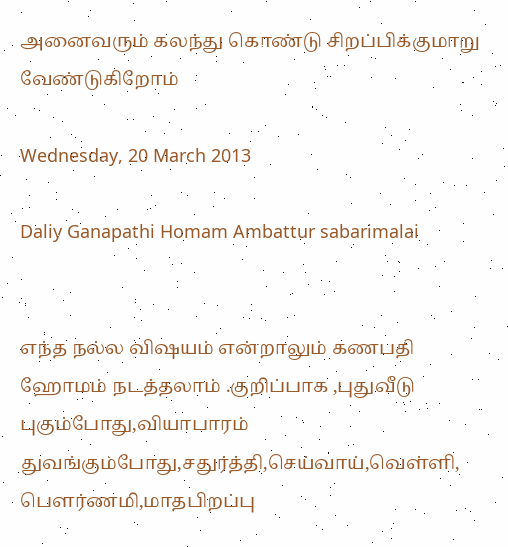அனைவரும் கலந்து கொண்டு சிறப்பிக்குமாறு வேண்டுகிறோம்

Wednesday, 20 March 2013

Daliy Ganapathi Homam Ambattur sabarimalai


எந்த நல்ல விஷயம் என்றாலும் கணபதி ஹோமம் நடத்தலாம் .குறிப்பாக ,புதுவீடு புகும்போது,வியாபாரம் துவங்கும்போது,சதுர்த்தி,செய்வாய்,வெள்ளி, பௌர்ணமி,மாதபிறப்பு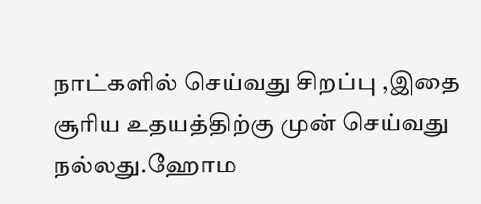நாட்களில் செய்வது சிறப்பு ,இதை சூரிய உதயத்திற்கு முன் செய்வது நல்லது.ஹோம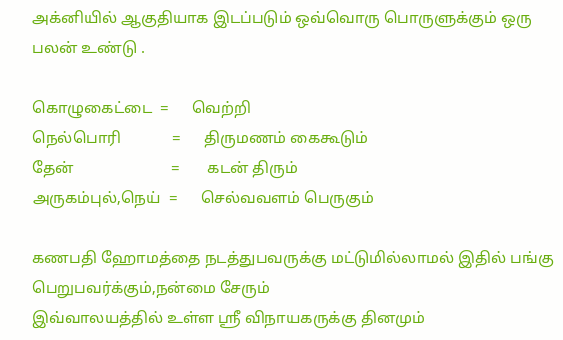அக்னியில் ஆகுதியாக இடப்படும் ஒவ்வொரு பொருளுக்கும் ஒரு பலன் உண்டு .

கொழுகைட்டை  =      வெற்றி
நெல்பொரி             =      திருமணம் கைகூடும்
தேன்                         =       கடன் திரும்
அருகம்புல்,நெய்  =      செல்வவளம் பெருகும்

கணபதி ஹோமத்தை நடத்துபவருக்கு மட்டுமில்லாமல் இதில் பங்கு பெறுபவர்க்கும்,நன்மை சேரும்
இவ்வாலயத்தில் உள்ள ஸ்ரீ விநாயகருக்கு தினமும்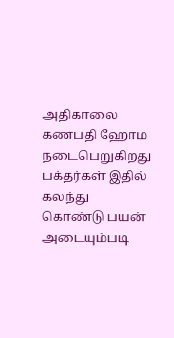அதிகாலை கணபதி ஹோம நடைபெறுகிறது பக்தர்கள் இதில் கலந்து கொண்டு பயன் அடையும்படி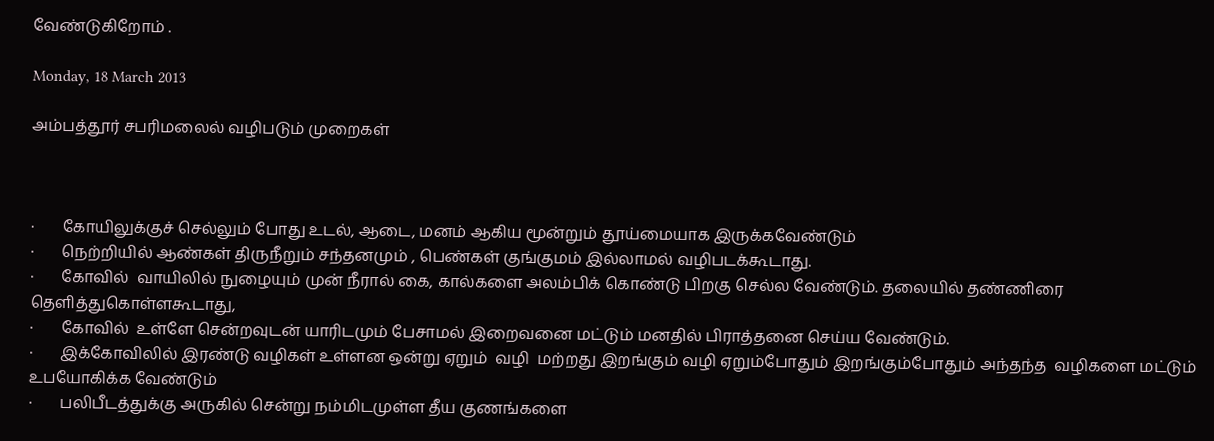வேண்டுகிறோம் .

Monday, 18 March 2013

அம்பத்தூர் சபரிமலைல் வழிபடும் முறைகள்



·       கோயிலுக்குச் செல்லும் போது உடல், ஆடை, மனம் ஆகிய மூன்றும் தூய்மையாக இருக்கவேண்டும்
·       நெற்றியில் ஆண்கள் திருநீறும் சந்தனமும் , பெண்கள் குங்குமம் இல்லாமல் வழிபடக்கூடாது.
·       கோவில்  வாயிலில் நுழையும் முன் நீரால் கை, கால்களை அலம்பிக் கொண்டு பிறகு செல்ல வேண்டும். தலையில் தண்ணிரை தெளித்துகொள்ளகூடாது,
·       கோவில்  உள்ளே சென்றவுடன் யாரிடமும் பேசாமல் இறைவனை மட்டும் மனதில் பிராத்தனை செய்ய வேண்டும்.
·       இக்கோவிலில் இரண்டு வழிகள் உள்ளன ஒன்று ஏறும்  வழி  மற்றது இறங்கும் வழி ஏறும்போதும் இறங்கும்போதும் அந்தந்த  வழிகளை மட்டும் உபயோகிக்க வேண்டும்
·       பலிபீடத்துக்கு அருகில் சென்று நம்மிடமுள்ள தீய குணங்களை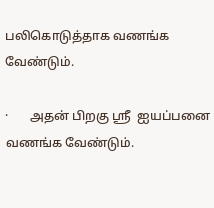பலிகொடுத்தாக வணங்க வேண்டும்.

·       அதன் பிறகு ஸ்ரீ  ஐயப்பனை   வணங்க வேண்டும்.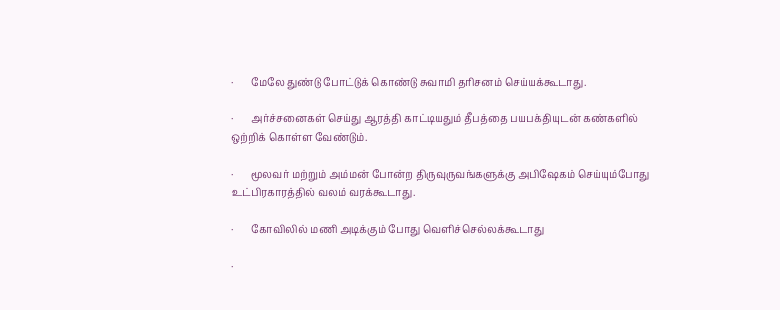·       மேலே துண்டு போட்டுக் கொண்டு சுவாமி தரிசனம் செய்யக்கூடாது.

·       அர்ச்சனைகள் செய்து ஆரத்தி காட்டியதும் தீபத்தை பயபக்தியுடன் கண்களில் ஒற்றிக் கொள்ள வேண்டும்.

·       மூலவர் மற்றும் அம்மன் போன்ற திருவுருவங்களுக்கு அபிஷேகம் செய்யும்போது உட்பிரகாரத்தில் வலம் வரக்கூடாது.

·       கோவிலில் மணி அடிக்கும் போது வெளிச்செல்லக்கூடாது

·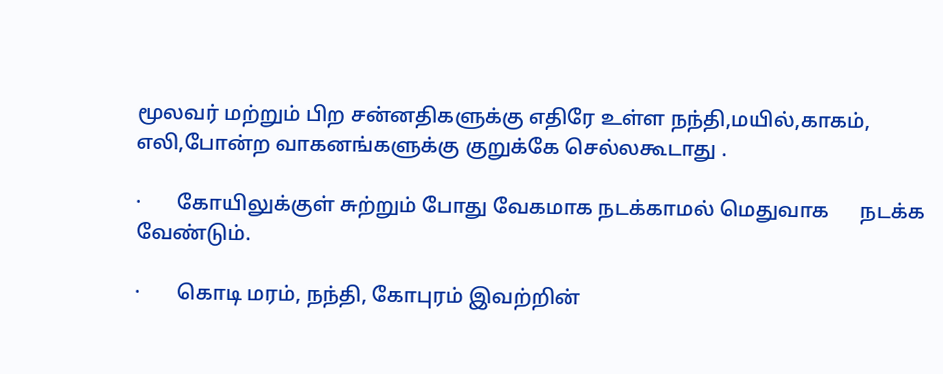மூலவர் மற்றும் பிற சன்னதிகளுக்கு எதிரே உள்ள நந்தி,மயில்,காகம், எலி,போன்ற வாகனங்களுக்கு குறுக்கே செல்லகூடாது .

·       கோயிலுக்குள் சுற்றும் போது வேகமாக நடக்காமல் மெதுவாக      நடக்க வேண்டும்.

·       கொடி மரம், நந்தி, கோபுரம் இவற்றின்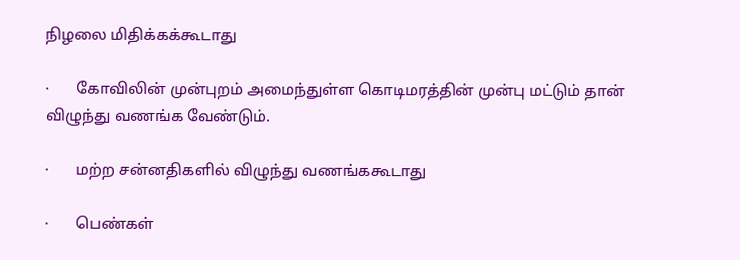நிழலை மிதிக்கக்கூடாது

·       கோவிலின் முன்புறம் அமைந்துள்ள கொடிமரத்தின் முன்பு மட்டும் தான் விழுந்து வணங்க வேண்டும்.

·       மற்ற சன்னதிகளில் விழுந்து வணங்ககூடாது

·       பெண்கள்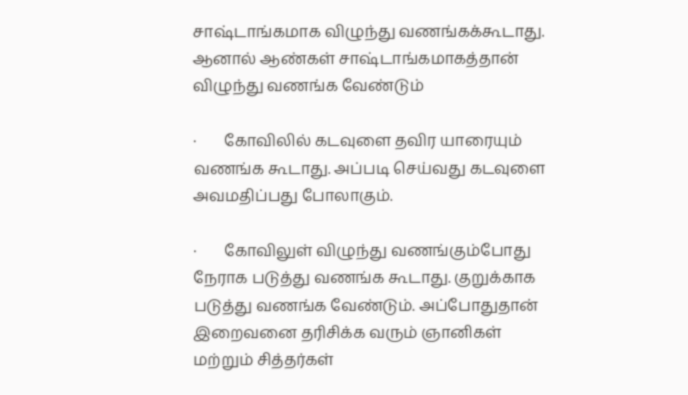சாஷ்டாங்கமாக விழுந்து வணங்கக்கூடாது. ஆனால் ஆண்கள் சாஷ்டாங்கமாகத்தான் விழுந்து வணங்க வேண்டும்

·       கோவிலில் கடவுளை தவிர யாரையும் வணங்க கூடாது. அப்படி செய்வது கடவுளை அவமதிப்பது போலாகும்.

·       கோவிலுள் விழுந்து வணங்கும்போது நேராக படுத்து வணங்க கூடாது. குறுக்காக படுத்து வணங்க வேண்டும். அப்போதுதான் இறைவனை தரிசிக்க வரும் ஞானிகள் மற்றும் சித்தர்கள்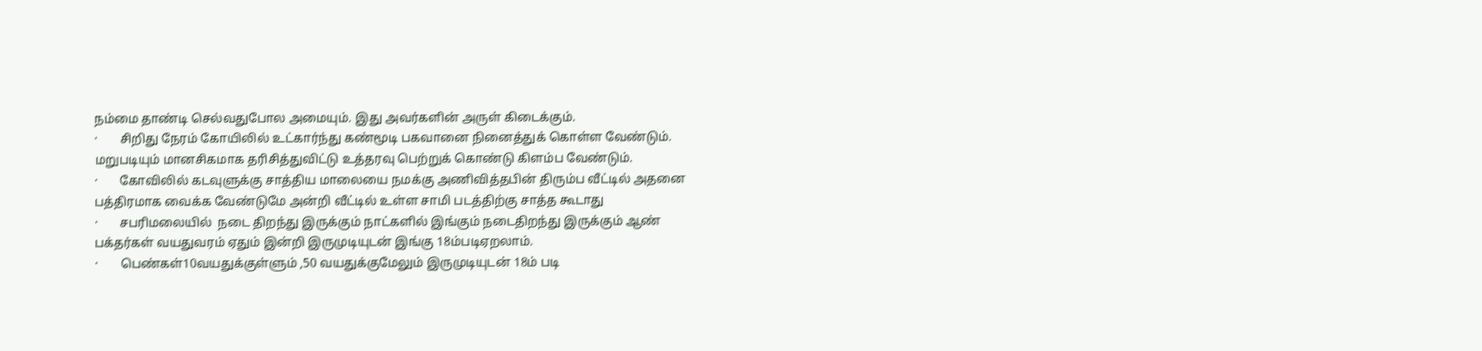நம்மை தாண்டி செல்வதுபோல அமையும். இது அவர்களின் அருள் கிடைக்கும்.
·       சிறிது நேரம் கோயிலில் உட்கார்ந்து கண்மூடி பகவானை நினைத்துக் கொள்ள வேண்டும். மறுபடியும் மானசிகமாக தரிசித்துவிட்டு உத்தரவு பெற்றுக் கொண்டு கிளம்ப வேண்டும்.
·       கோவிலில் கடவுளுக்கு சாத்திய மாலையை நமக்கு அணிவித்தபின் திரும்ப வீட்டில் அதனை பத்திரமாக வைக்க வேண்டுமே அன்றி வீட்டில் உள்ள சாமி படத்திற்கு சாத்த கூடாது
·       சபரிமலையில்  நடை திறந்து இருக்கும் நாட்களில் இங்கும் நடைதிறந்து இருக்கும் ஆண் பக்தர்கள் வயதுவரம் ஏதும் இன்றி இருமுடியுடன் இங்கு 18ம்படிஏறலாம்.
·       பெண்கள்10வயதுக்குள்ளும் ,50 வயதுக்குமேலும் இருமுடியுடன் 18ம் படி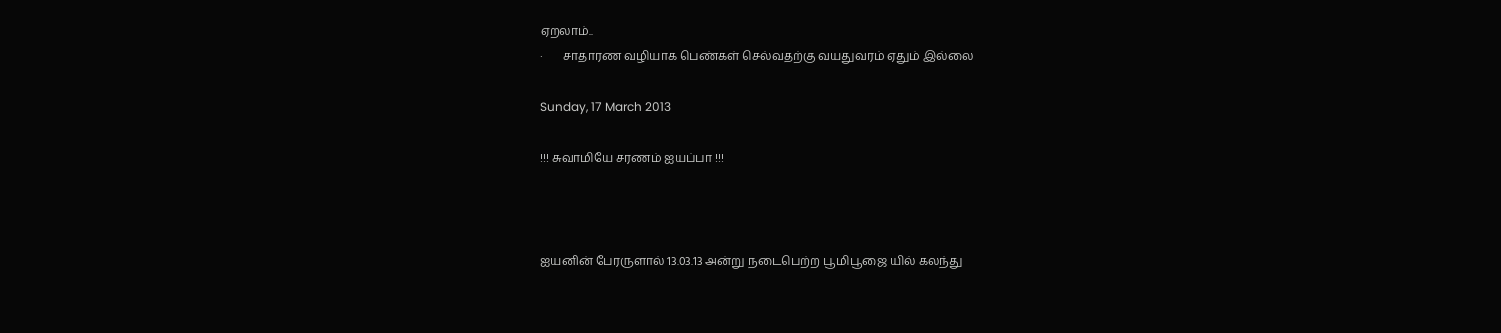ஏறலாம்..
·       சாதாரண வழியாக பெண்கள் செல்வதற்கு வயதுவரம் ஏதும் இல்லை

Sunday, 17 March 2013

!!! சுவாமியே சரணம் ஐயப்பா !!!



ஐயனின் பேரருளால் 13.03.13 அன்று நடைபெற்ற பூமிபூஜை யில் கலந்து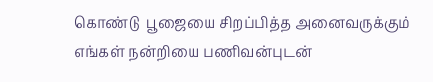கொண்டு  பூஜையை சிறப்பித்த அனைவருக்கும் எங்கள் நன்றியை பணிவன்புடன்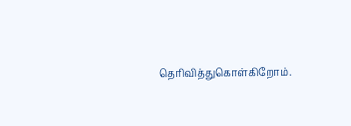தெரிவித்துகொள்கிறோம்.